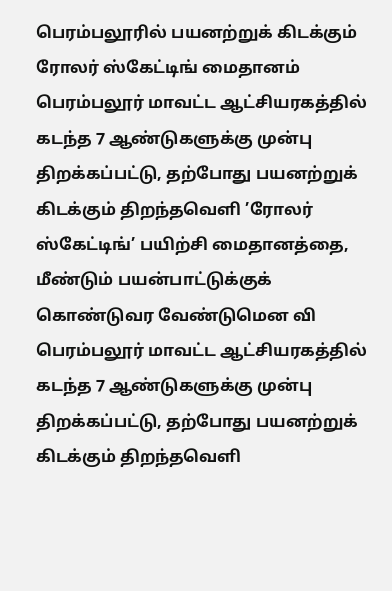பெரம்பலூரில் பயனற்றுக் கிடக்கும் ரோலர் ஸ்கேட்டிங் மைதானம்
பெரம்பலூர் மாவட்ட ஆட்சியரகத்தில் கடந்த 7 ஆண்டுகளுக்கு முன்பு திறக்கப்பட்டு, தற்போது பயனற்றுக் கிடக்கும் திறந்தவெளி ’ரோலர் ஸ்கேட்டிங்’ பயிற்சி மைதானத்தை, மீண்டும் பயன்பாட்டுக்குக் கொண்டுவர வேண்டுமென வி
பெரம்பலூர் மாவட்ட ஆட்சியரகத்தில் கடந்த 7 ஆண்டுகளுக்கு முன்பு திறக்கப்பட்டு, தற்போது பயனற்றுக் கிடக்கும் திறந்தவெளி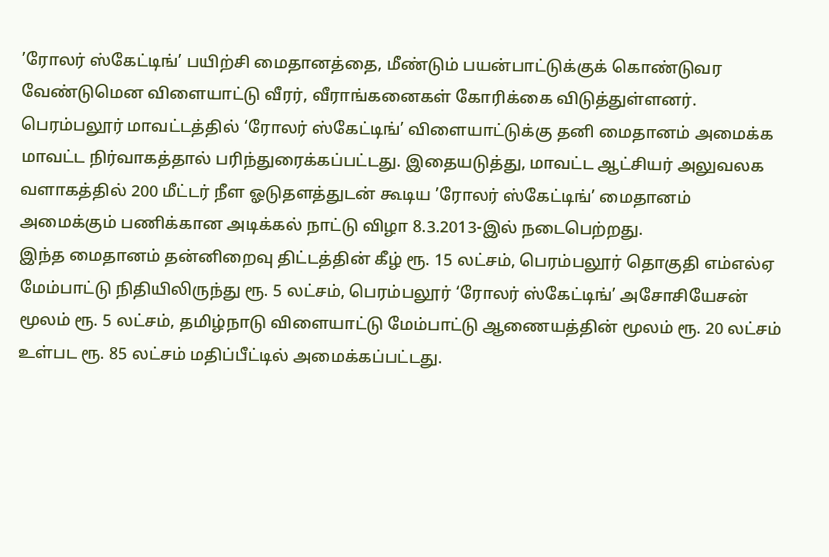’ரோலர் ஸ்கேட்டிங்’ பயிற்சி மைதானத்தை, மீண்டும் பயன்பாட்டுக்குக் கொண்டுவர வேண்டுமென விளையாட்டு வீரர், வீராங்கனைகள் கோரிக்கை விடுத்துள்ளனர்.
பெரம்பலூர் மாவட்டத்தில் ‘ரோலர் ஸ்கேட்டிங்’ விளையாட்டுக்கு தனி மைதானம் அமைக்க மாவட்ட நிர்வாகத்தால் பரிந்துரைக்கப்பட்டது. இதையடுத்து, மாவட்ட ஆட்சியர் அலுவலக வளாகத்தில் 200 மீட்டர் நீள ஓடுதளத்துடன் கூடிய ’ரோலர் ஸ்கேட்டிங்’ மைதானம் அமைக்கும் பணிக்கான அடிக்கல் நாட்டு விழா 8.3.2013-இல் நடைபெற்றது.
இந்த மைதானம் தன்னிறைவு திட்டத்தின் கீழ் ரூ. 15 லட்சம், பெரம்பலூர் தொகுதி எம்எல்ஏ மேம்பாட்டு நிதியிலிருந்து ரூ. 5 லட்சம், பெரம்பலூர் ‘ரோலர் ஸ்கேட்டிங்’ அசோசியேசன் மூலம் ரூ. 5 லட்சம், தமிழ்நாடு விளையாட்டு மேம்பாட்டு ஆணையத்தின் மூலம் ரூ. 20 லட்சம் உள்பட ரூ. 85 லட்சம் மதிப்பீட்டில் அமைக்கப்பட்டது.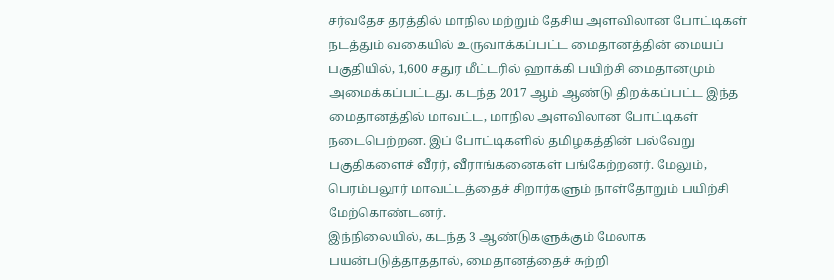சர்வதேச தரத்தில் மாநில மற்றும் தேசிய அளவிலான போட்டிகள் நடத்தும் வகையில் உருவாக்கப்பட்ட மைதானத்தின் மையப் பகுதியில், 1,600 சதுர மீட்டரில் ஹாக்கி பயிற்சி மைதானமும் அமைக்கப்பட்டது. கடந்த 2017 ஆம் ஆண்டு திறக்கப்பட்ட இந்த மைதானத்தில் மாவட்ட, மாநில அளவிலான போட்டிகள் நடைபெற்றன. இப் போட்டிகளில் தமிழகத்தின் பல்வேறு பகுதிகளைச் வீரர், வீராங்கனைகள் பங்கேற்றனர். மேலும், பெரம்பலூர் மாவட்டத்தைச் சிறார்களும் நாள்தோறும் பயிற்சி மேற்கொண்டனர்.
இந்நிலையில், கடந்த 3 ஆண்டுகளுக்கும் மேலாக பயன்படுத்தாததால், மைதானத்தைச் சுற்றி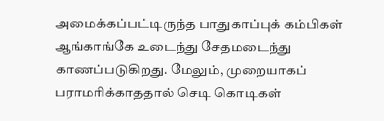அமைக்கப்பட்டிருந்த பாதுகாப்புக் கம்பிகள் ஆங்காங்கே உடைந்து சேதமடைந்து காணப்படுகிறது. மேலும், முறையாகப் பராமரிக்காததால் செடி கொடிகள்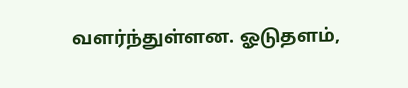வளர்ந்துள்ளன. ஓடுதளம்,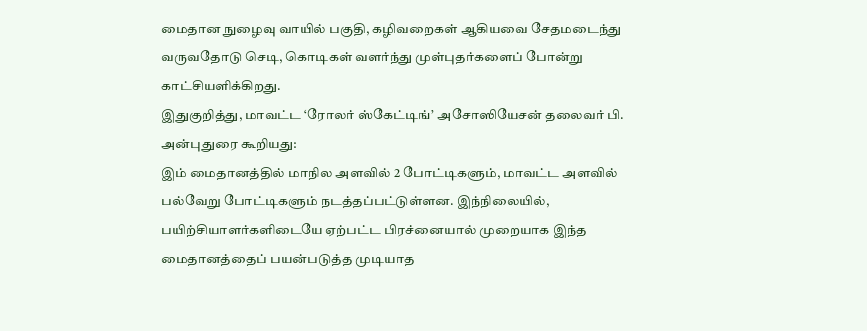மைதான நுழைவு வாயில் பகுதி, கழிவறைகள் ஆகியவை சேதமடைந்து வருவதோடு செடி, கொடிகள் வளர்ந்து முள்புதர்களைப் போன்று காட்சியளிக்கிறது.
இதுகுறித்து, மாவட்ட ‘ரோலர் ஸ்கேட்டிங்’ அசோஸியேசன் தலைவர் பி. அன்புதுரை கூறியது:
இம் மைதானத்தில் மாநில அளவில் 2 போட்டிகளும், மாவட்ட அளவில் பல்வேறு போட்டிகளும் நடத்தப்பட்டுள்ளன. இந்நிலையில், பயிற்சியாளர்களிடையே ஏற்பட்ட பிரச்னையால் முறையாக இந்த மைதானத்தைப் பயன்படுத்த முடியாத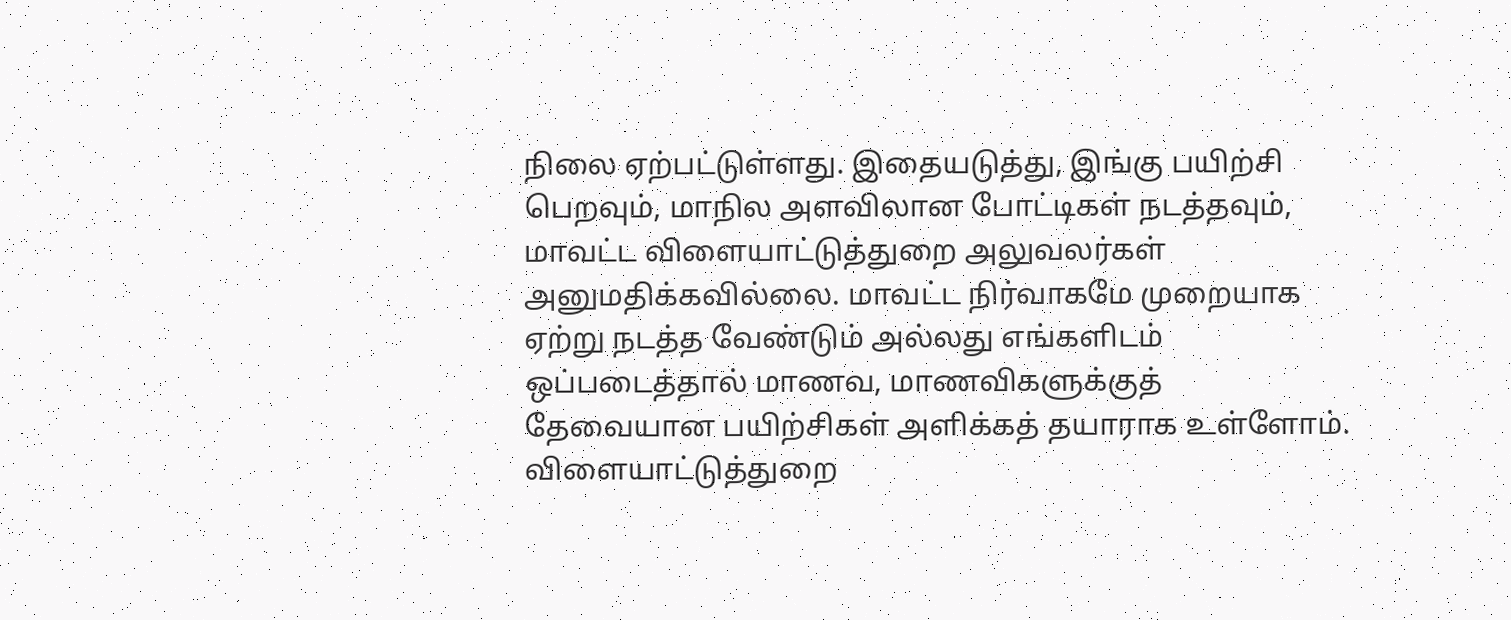நிலை ஏற்பட்டுள்ளது. இதையடுத்து, இங்கு பயிற்சி பெறவும், மாநில அளவிலான போட்டிகள் நடத்தவும், மாவட்ட விளையாட்டுத்துறை அலுவலர்கள் அனுமதிக்கவில்லை. மாவட்ட நிர்வாகமே முறையாக ஏற்று நடத்த வேண்டும் அல்லது எங்களிடம் ஒப்படைத்தால் மாணவ, மாணவிகளுக்குத் தேவையான பயிற்சிகள் அளிக்கத் தயாராக உள்ளோம். விளையாட்டுத்துறை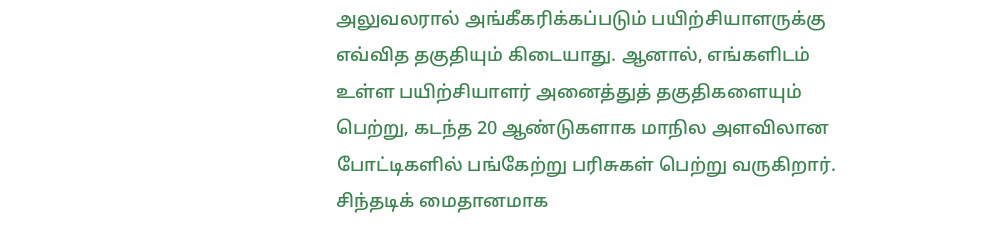அலுவலரால் அங்கீகரிக்கப்படும் பயிற்சியாளருக்கு எவ்வித தகுதியும் கிடையாது. ஆனால், எங்களிடம் உள்ள பயிற்சியாளர் அனைத்துத் தகுதிகளையும் பெற்று, கடந்த 20 ஆண்டுகளாக மாநில அளவிலான போட்டிகளில் பங்கேற்று பரிசுகள் பெற்று வருகிறார்.
சிந்தடிக் மைதானமாக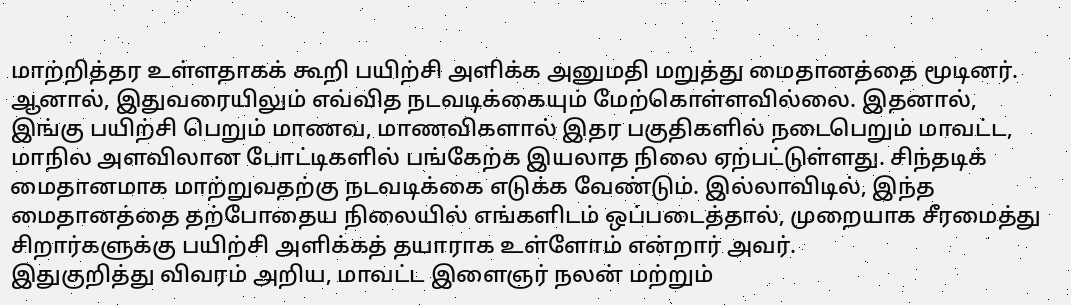மாற்றித்தர உள்ளதாகக் கூறி பயிற்சி அளிக்க அனுமதி மறுத்து மைதானத்தை மூடினர். ஆனால், இதுவரையிலும் எவ்வித நடவடிக்கையும் மேற்கொள்ளவில்லை. இதனால், இங்கு பயிற்சி பெறும் மாணவ, மாணவிகளால் இதர பகுதிகளில் நடைபெறும் மாவட்ட, மாநில அளவிலான போட்டிகளில் பங்கேற்க இயலாத நிலை ஏற்பட்டுள்ளது. சிந்தடிக் மைதானமாக மாற்றுவதற்கு நடவடிக்கை எடுக்க வேண்டும். இல்லாவிடில், இந்த மைதானத்தை தற்போதைய நிலையில் எங்களிடம் ஒப்படைத்தால், முறையாக சீரமைத்து சிறார்களுக்கு பயிற்சி அளிக்கத் தயாராக உள்ளோம் என்றார் அவர்.
இதுகுறித்து விவரம் அறிய, மாவட்ட இளைஞர் நலன் மற்றும்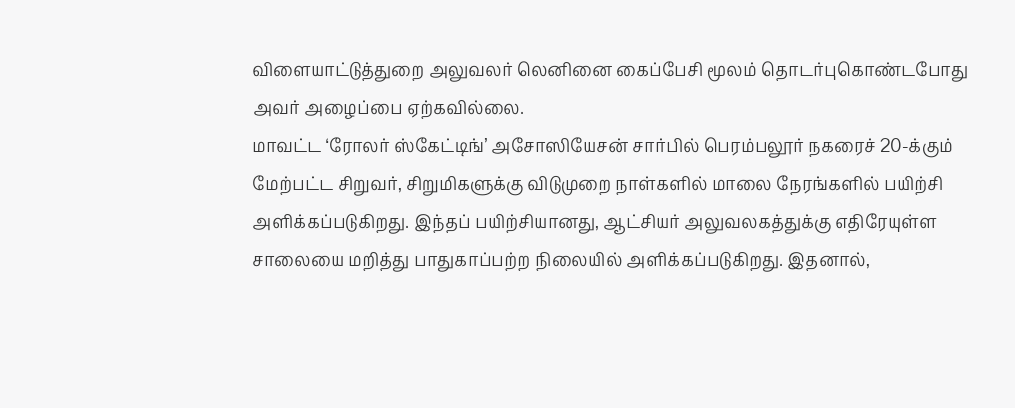விளையாட்டுத்துறை அலுவலர் லெனினை கைப்பேசி மூலம் தொடர்புகொண்டபோது அவர் அழைப்பை ஏற்கவில்லை.
மாவட்ட ‘ரோலர் ஸ்கேட்டிங்’ அசோஸியேசன் சார்பில் பெரம்பலூர் நகரைச் 20-க்கும் மேற்பட்ட சிறுவர், சிறுமிகளுக்கு விடுமுறை நாள்களில் மாலை நேரங்களில் பயிற்சி அளிக்கப்படுகிறது. இந்தப் பயிற்சியானது, ஆட்சியர் அலுவலகத்துக்கு எதிரேயுள்ள சாலையை மறித்து பாதுகாப்பற்ற நிலையில் அளிக்கப்படுகிறது. இதனால்,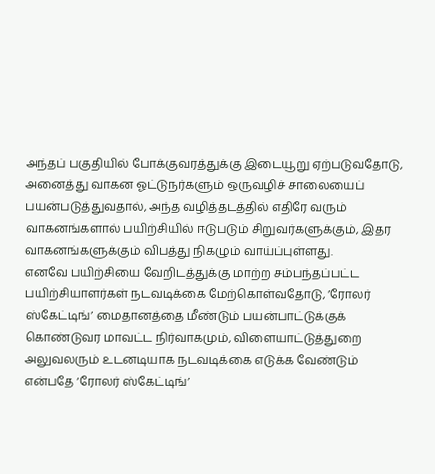அந்தப் பகுதியில் போக்குவரத்துக்கு இடையூறு ஏற்படுவதோடு, அனைத்து வாகன ஓட்டுநர்களும் ஒருவழிச் சாலையைப் பயன்படுத்துவதால், அந்த வழித்தடத்தில் எதிரே வரும் வாகனங்களால் பயிற்சியில் ஈடுபடும் சிறுவர்களுக்கும், இதர வாகனங்களுக்கும் விபத்து நிகழும் வாய்ப்புள்ளது.
எனவே பயிற்சியை வேறிடத்துக்கு மாற்ற சம்பந்தப்பட்ட பயிற்சியாளர்கள் நடவடிக்கை மேற்கொள்வதோடு, ’ரோலர் ஸ்கேட்டிங்’ மைதானத்தை மீண்டும் பயன்பாட்டுக்குக் கொண்டுவர மாவட்ட நிர்வாகமும், விளையாட்டுத்துறை அலுவலரும் உடனடியாக நடவடிக்கை எடுக்க வேண்டும் என்பதே ‘ரோலர் ஸ்கேட்டிங்’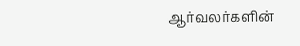ஆர்வலர்களின்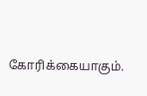கோரிக்கையாகும்.